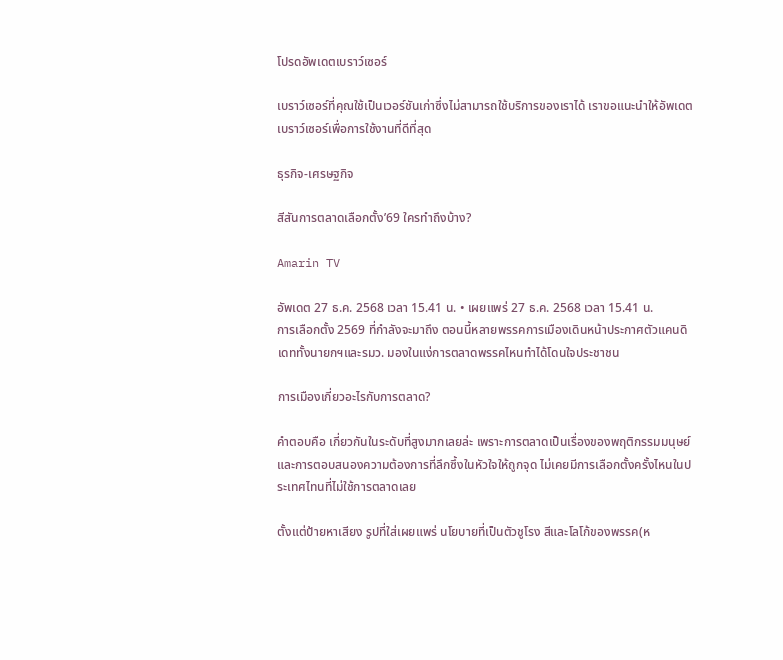โปรดอัพเดตเบราว์เซอร์

เบราว์เซอร์ที่คุณใช้เป็นเวอร์ชันเก่าซึ่งไม่สามารถใช้บริการของเราได้ เราขอแนะนำให้อัพเดตเบราว์เซอร์เพื่อการใช้งานที่ดีที่สุด

ธุรกิจ-เศรษฐกิจ

สีสันการตลาดเลือกตั้ง’69 ใครทำถึงบ้าง?

Amarin TV

อัพเดต 27 ธ.ค. 2568 เวลา 15.41 น. • เผยแพร่ 27 ธ.ค. 2568 เวลา 15.41 น.
การเลือกตั้ง 2569 ที่กำลังจะมาถึง ตอนนี้หลายพรรคการเมืองเดินหน้าประกาศตัวแคนดิเดททั้งนายกฯและรมว. มองในแง่การตลาดพรรคไหนทำได้โดนใจประชาชน

การเมืองเกี่ยวอะไรกับการตลาด?

คำตอบคือ เกี่ยวกันในระดับที่สูงมากเลยล่ะ เพราะการตลาดเป็นเรื่องของพฤติกรรมมนุษย์และการตอบสนองความต้องการที่ลึกซึ้งในหัวใจให้ถูกจุด ไม่เคยมีการเลือกตั้งครั้งไหนในประเทศไทนที่ไม่ใช้การตลาดเลย

ตั้งแต่ป้ายหาเสียง รูปที่ใส่เผยแพร่ นโยบายที่เป็นตัวชูโรง สีและโลโก้ของพรรค(ห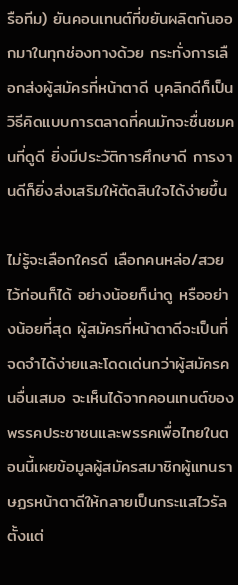รือทีม) ยันคอนเทนต์ที่ขยันผลิตกันออกมาในทุกช่องทางด้วย กระทั่งการเลือกส่งผู้สมัครที่หน้าตาดี บุคลิกดีก็เป็นวิธีคิดแบบการตลาดที่คนมักจะชื่นชมคนที่ดูดี ยิ่งมีประวัติการศึกษาดี การงานดีก็ยิ่งส่งเสริมให้ตัดสินใจได้ง่ายขึ้น

ไม่รู้จะเลือกใครดี เลือกคนหล่อ/สวย ไว้ก่อนก็ได้ อย่างน้อยก็น่าดู หรืออย่างน้อยที่สุด ผู้สมัครที่หน้าตาดีจะเป็นที่จดจำได้ง่ายและโดดเด่นกว่าผู้สมัครคนอื่นเสมอ จะเห็นได้จากคอนเทนต์ของพรรคประชาชนและพรรคเพื่อไทยในตอนนี้เผยข้อมูลผู้สมัครสมาชิกผู้แทนราษฏรหน้าตาดีให้กลายเป็นกระแสไวรัลตั้งแต่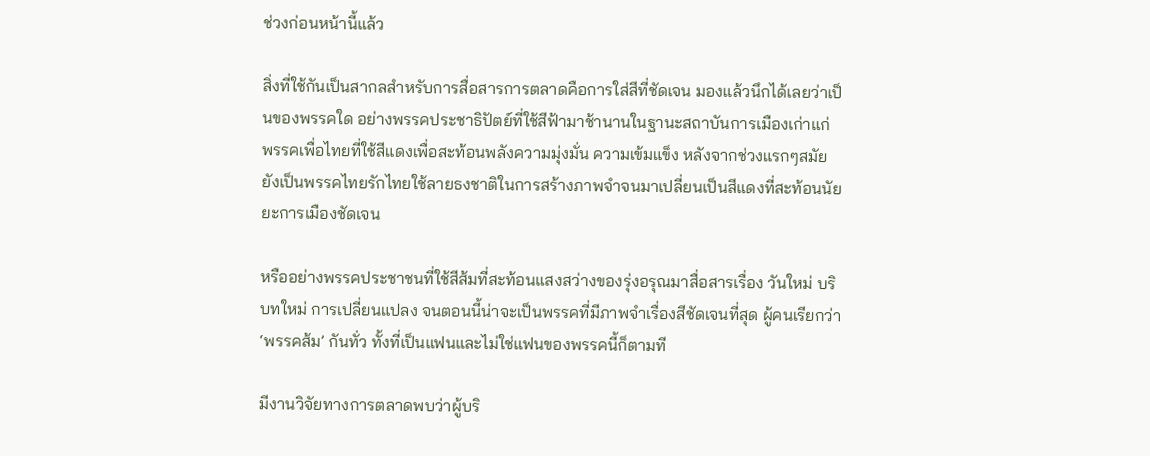ช่วงก่อนหน้านี้แล้ว

สิ่งที่ใช้กันเป็นสากลสำหรับการสื่อสารการตลาดคือการใส่สีที่ชัดเจน มองแล้วนึกได้เลยว่าเป็นของพรรคใด อย่างพรรคประชาธิปัตย์ที่ใช้สีฟ้ามาช้านานในฐานะสถาบันการเมืองเก่าแก่ พรรคเพื่อไทยที่ใช้สีแดงเพื่อสะท้อนพลังความมุ่งมั่น ความเข้มแข็ง หลังจากช่วงแรกๆสมัยยังเป็นพรรคไทยรักไทยใช้ลายธงชาติในการสร้างภาพจำจนมาเปลี่ยนเป็นสีแดงที่สะท้อนนัยยะการเมืองชัดเจน

หรืออย่างพรรคประชาชนที่ใช้สีส้มที่สะท้อนแสงสว่างของรุ่งอรุณมาสื่อสารเรื่อง วันใหม่ บริบทใหม่ การเปลี่ยนแปลง จนตอนนี้น่าจะเป็นพรรคที่มีภาพจำเรื่องสีชัดเจนที่สุด ผู้คนเรียกว่า ‘พรรคส้ม’ กันทั่ว ทั้งที่เป็นแฟนและไม่ใช่แฟนของพรรคนี้ก็ตามที

มีงานวิจัยทางการตลาดพบว่าผู้บริ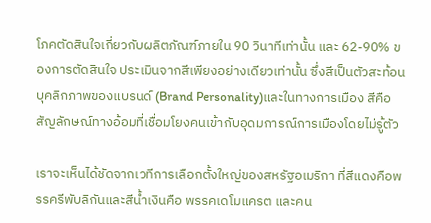โภคตัดสินใจเกี่ยวกับผลิตภัณฑ์ภายใน 90 วินาทีเท่านั้น และ 62-90% ของการตัดสินใจ ประเมินจากสีเพียงอย่างเดียวเท่านั้น ซึ่งสีเป็นตัวสะท้อนบุคลิกภาพของแบรนด์ (Brand Personality)และในทางการเมือง สีคือสัญลักษณ์ทางอ้อมที่เชื่อมโยงคนเข้ากับอุดมการณ์การเมืองโดยไม่รู้ตัว

เราจะเห็นได้ชัดจากเวทีการเลือกตั้งใหญ่ของสหรัฐอเมริกา ที่สีแดงคือพรรครีพับลิกันและสีน้ำเงินคือ พรรคเดโมแครต และคน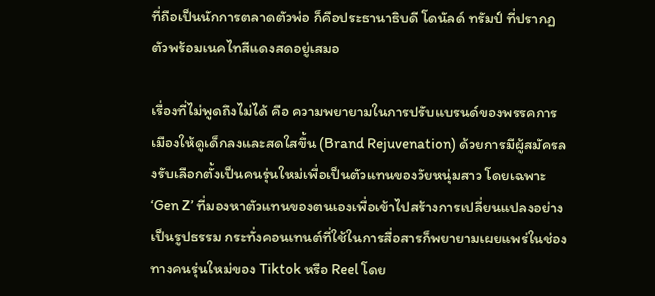ที่ถือเป็นนักการตลาดตัวพ่อ ก็คือประธานาธิบดี โดนัลด์ ทรัมป์ ที่ปรากฏตัวพร้อมเนคไทสีแดงสดอยู่เสมอ

เรื่องที่ไม่พูดถึงไม่ได้ คือ ความพยายามในการปรับแบรนด์ของพรรคการเมืองให้ดูเด็กลงและสดใสขึ้น (Brand Rejuvenation) ด้วยการมีผู้สมัครลงรับเลือกตั้งเป็นคนรุ่นใหม่เพื่อเป็นตัวแทนของวัยหนุ่มสาว โดยเฉพาะ ‘Gen Z’ ที่มองหาตัวแทนของตนเองเพื่อเข้าไปสร้างการเปลี่ยนแปลงอย่างเป็นรูปธรรม กระทั่งคอนเทนต์ที่ใช้ในการสื่อสารก็พยายามเผยแพร่ในช่องทางคนรุ่นใหม่ของ Tiktok หรือ Reel โดย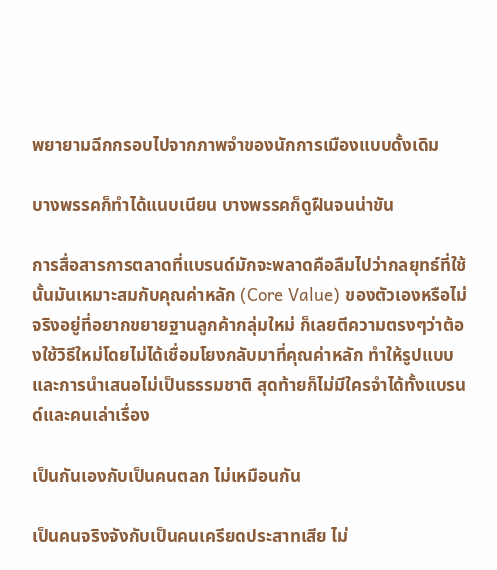พยายามฉีกกรอบไปจากภาพจำของนักการเมืองแบบดั้งเดิม

บางพรรคก็ทำได้แนบเนียน บางพรรคก็ดูฝืนจนน่าขัน

การสื่อสารการตลาดที่แบรนด์มักจะพลาดคือลืมไปว่ากลยุทธ์ที่ใช้นั้นมันเหมาะสมกับคุณค่าหลัก (Core Value) ของตัวเองหรือไม่ จริงอยู่ที่อยากขยายฐานลูกค้ากลุ่มใหม่ ก็เลยตีความตรงๆว่าต้องใช้วิธีใหม่โดยไม่ได้เชื่อมโยงกลับมาที่คุณค่าหลัก ทำให้รูปแบบและการนำเสนอไม่เป็นธรรมชาติ สุดท้ายก็ไม่มีใครจำได้ทั้งแบรนด์และคนเล่าเรื่อง

เป็นกันเองกับเป็นคนตลก ไม่เหมือนกัน

เป็นคนจริงจังกับเป็นคนเครียดประสาทเสีย ไม่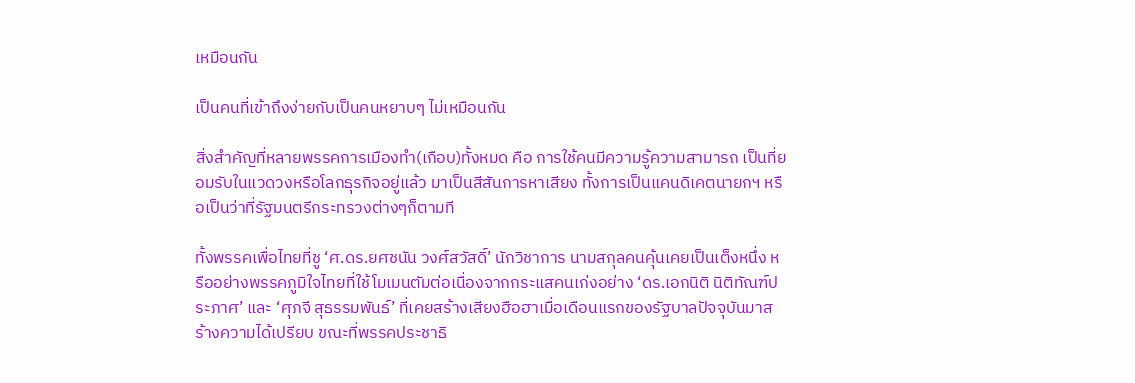เหมือนกัน

เป็นคนที่เข้าถึงง่ายกับเป็นคนหยาบๆ ไม่เหมือนกัน

สิ่งสำคัญที่หลายพรรคการเมืองทำ(เกือบ)ทั้งหมด คือ การใช้คนมีความรู้ความสามารถ เป็นที่ยอมรับในแวดวงหรือโลกธุรกิจอยู่แล้ว มาเป็นสีสันการหาเสียง ทั้งการเป็นแคนดิเคตนายกฯ หรือเป็นว่าที่รัฐมนตรีกระทรวงต่างๆก็ตามที

ทั้งพรรคเพื่อไทยที่ชู ‘ศ.ดร.ยศชนัน วงศ์สวัสดิ์’ นักวิชาการ นามสกุลคนคุ้นเคยเป็นเต็งหนึ่ง หรืออย่างพรรคภูมิใจไทยที่ใช้โมเมนตัมต่อเนื่องจากกระแสคนเก่งอย่าง ‘ดร.เอกนิติ นิติทัณฑ์ประภาศ’ และ ‘ศุภจี สุธรรมพันธ์’ ที่เคยสร้างเสียงฮือฮาเมื่อเดือนแรกของรัฐบาลปัจจุบันมาสร้างความได้เปรียบ ขณะที่พรรคประชาธิ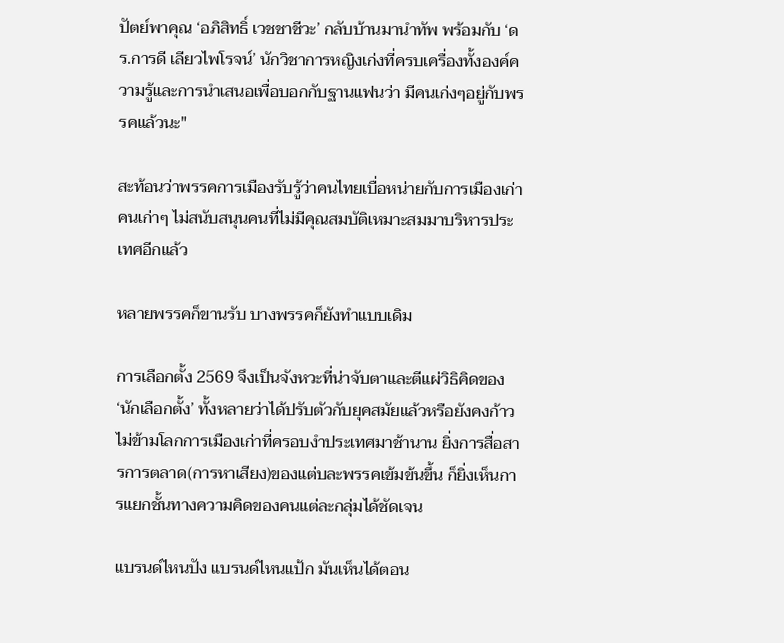ปัตย์พาคุณ ‘อภิสิทธิ์ เวชชาชีวะ’ กลับบ้านมานำทัพ พร้อมกับ ‘ดร.การดี เลียวไพโรจน์’ นักวิชาการหญิงเก่งที่ครบเครื่องทั้งองค์ความรู้และการนำเสนอเพื่อบอกกับฐานแฟนว่า มีคนเก่งๆอยู่กับพรรคแล้วนะ"

สะท้อนว่าพรรคการเมืองรับรู้ว่าคนไทยเบื่อหน่ายกับการเมืองเก่า คนเก่าๆ ไม่สนับสนุนคนที่ไม่มีคุณสมบัติเหมาะสมมาบริหารประเทศอีกแล้ว

หลายพรรคก็ขานรับ บางพรรคก็ยังทำแบบเดิม

การเลือกตั้ง 2569 จึงเป็นจังหวะที่น่าจับตาและตีแผ่วิธิคิดของ‘นักเลือกตั้ง’ ทั้งหลายว่าได้ปรับตัวกับยุคสมัยแล้วหรือยังคงก้าวไม่ข้ามโลกการเมืองเก่าที่ครอบงำประเทศมาช้านาน ยิ่งการสื่อสารการตลาด(การหาเสียง)ของแต่บละพรรคเข้มข้นขึ้น ก็ยิ่งเห็นการแยกชั้นทางความคิดของคนแต่ละกลุ่มได้ชัดเจน

แบรนด์ไหนปัง แบรนด์ไหนแป้ก มันเห็นได้ตอน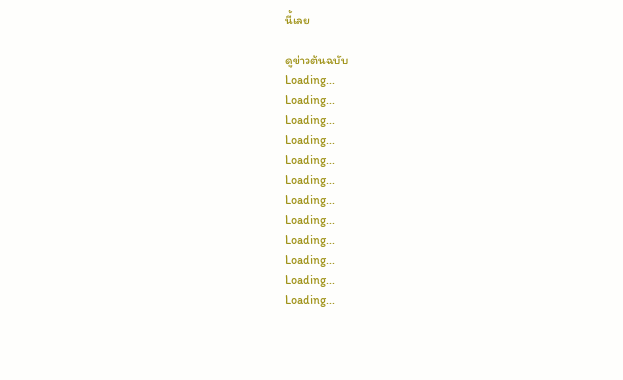นี้เลย

ดูข่าวต้นฉบับ
Loading...
Loading...
Loading...
Loading...
Loading...
Loading...
Loading...
Loading...
Loading...
Loading...
Loading...
Loading...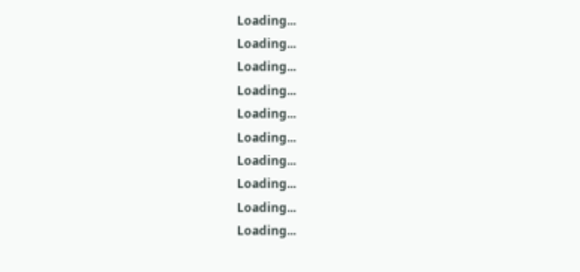Loading...
Loading...
Loading...
Loading...
Loading...
Loading...
Loading...
Loading...
Loading...
Loading...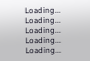Loading...
Loading...
Loading...
Loading...
Loading...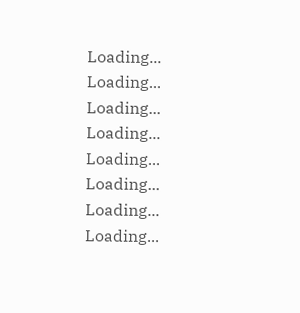Loading...
Loading...
Loading...
Loading...
Loading...
Loading...
Loading...
Loading...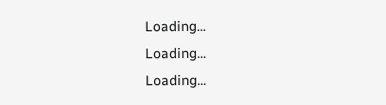Loading...
Loading...
Loading...